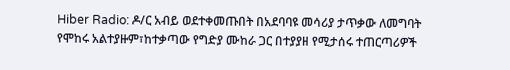Hiber Radio: ዶ/ር አብይ ወደተቀመጡበት በአደባባዩ መሳሪያ ታጥቃው ለመግባት የሞከሩ አልተያዙም፣ከተቃጣው የግድያ ሙከራ ጋር በተያያዘ የሚታሰሩ ተጠርጣሪዎች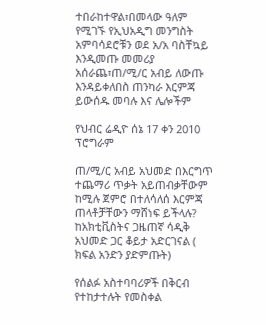ተበራከተዋል፣በመላው ዓለም የሚገኙ የኢህአዲግ መንግስት አምባሳደሮቹን ወደ አ/አ ባስቸኳይ እንዲመጡ መመሪያ አሰራጨ፣ጠ/ሚ/ር አብይ ለውጡ እንዳይቀለበስ ጠንካራ እርምጃ ይውሰዱ መባሉ እና ሌሎችም

የህብር ሬዲዮ ሰኔ 17 ቀን 2010  ፕሮግራም

ጠ/ሚ/ር አብይ አህመድ በእርግጥ ተጨማሪ ጥቃት አይጠብቃቸውም ከሚሉ ጀምሮ በተለሳለሰ እርምጃ ጠላቶቻቸውን ማሸነፍ ይችላሉ? ከአክቲቪስትና ጋዜጠኛ ሳዲቅ አህመድ ጋር ቆይታ አድርገናል ( ክፍል አንድን ያድምጡት)

የሰልፉ አስተባባሪዎች በቅርብ የተከታተሉት የመስቀል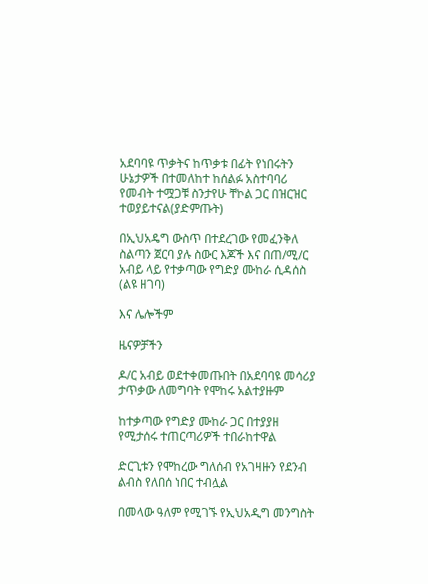አደባባዩ ጥቃትና ከጥቃቱ በፊት የነበሩትን ሁኔታዎች በተመለከተ ከሰልፉ አስተባባሪ የመብት ተሟጋቹ ስንታየሁ ቸኮል ጋር በዝርዝር ተወያይተናል(ያድምጡት)

በኢህአዴግ ውስጥ በተደረገው የመፈንቅለ ስልጣን ጀርባ ያሉ ስውር እጆች እና በጠ/ሚ/ር አብይ ላይ የተቃጣው የግድያ ሙከራ ሲዳሰስ (ልዩ ዘገባ)

እና ሌሎችም

ዜናዎቻችን

ዶ/ር አብይ ወደተቀመጡበት በአደባባዩ መሳሪያ ታጥቃው ለመግባት የሞከሩ አልተያዙም

ከተቃጣው የግድያ ሙከራ ጋር በተያያዘ የሚታሰሩ ተጠርጣሪዎች ተበራከተዋል

ድርጊቱን የሞከረው ግለሰብ የአገዛዙን የደንብ ልብስ የለበሰ ነበር ተብሏል

በመላው ዓለም የሚገኙ የኢህአዲግ መንግስት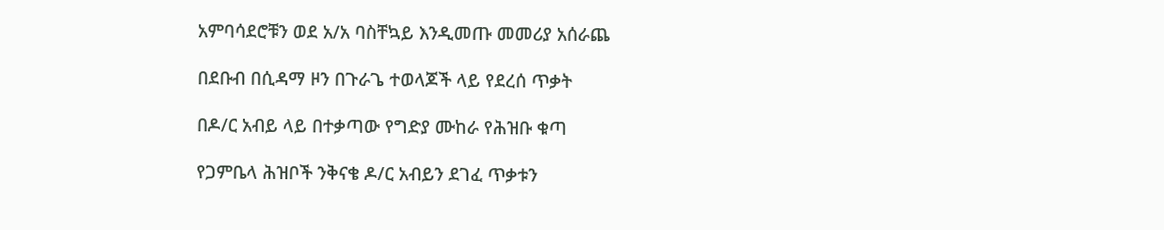አምባሳደሮቹን ወደ አ/አ ባስቸኳይ እንዲመጡ መመሪያ አሰራጨ

በደቡብ በሲዳማ ዞን በጉራጌ ተወላጆች ላይ የደረሰ ጥቃት

በዶ/ር አብይ ላይ በተቃጣው የግድያ ሙከራ የሕዝቡ ቁጣ

የጋምቤላ ሕዝቦች ንቅናቄ ዶ/ር አብይን ደገፈ ጥቃቱን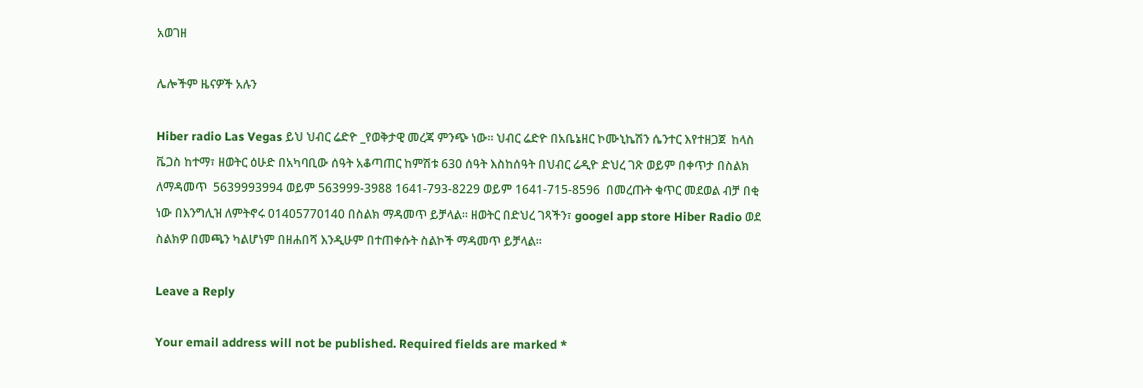አወገዘ

ሌሎችም ዜናዎች አሉን

Hiber radio Las Vegas ይህ ህብር ሬድዮ _የወቅታዊ መረጃ ምንጭ ነው። ህብር ሬድዮ በአቤኔዘር ኮሙኒኬሽን ሴንተር እየተዘጋጀ  ከላስ ቬጋስ ከተማ፣ ዘወትር ዕሁድ በአካባቢው ሰዓት አቆጣጠር ከምሽቱ 630 ሰዓት እስከሰዓት በህብር ሬዲዮ ድህረ ገጽ ወይም በቀጥታ በስልክ ለማዳመጥ  5639993994 ወይም 563999-3988 1641-793-8229 ወይም 1641-715-8596  በመረጡት ቁጥር መደወል ብቻ በቂ ነው በእንግሊዝ ለምትኖሩ 01405770140 በስልክ ማዳመጥ ይቻላል። ዘወትር በድህረ ገጻችን፣ googel app store Hiber Radio ወደ ስልክዎ በመጫን ካልሆነም በዘሐበሻ እንዲሁም በተጠቀሱት ስልኮች ማዳመጥ ይቻላል።

Leave a Reply

Your email address will not be published. Required fields are marked *